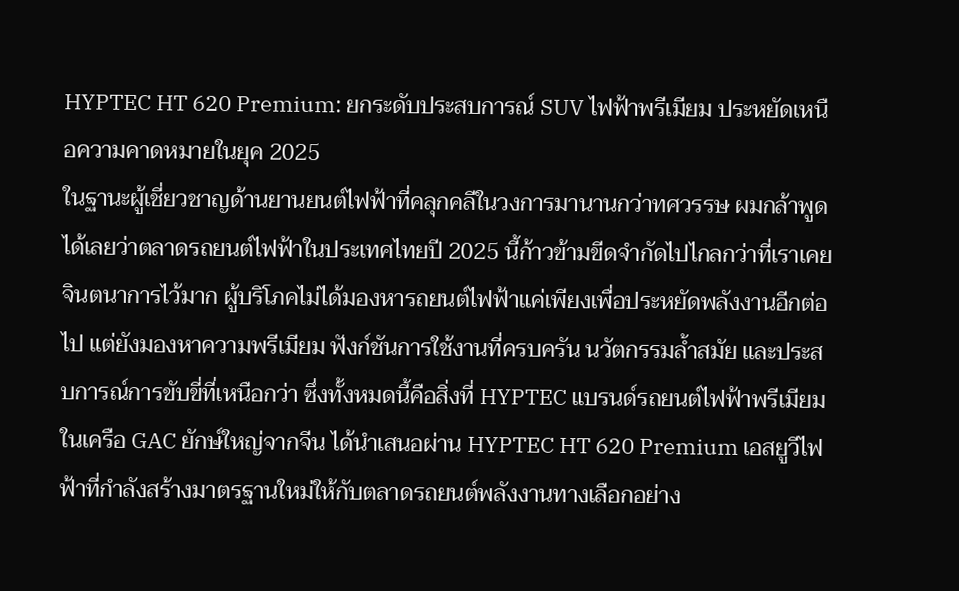HYPTEC HT 620 Premium: ยกระดับประสบการณ์ SUV ไฟฟ้าพรีเมียม ประหยัดเหนือความคาดหมายในยุค 2025
ในฐานะผู้เชี่ยวชาญด้านยานยนต์ไฟฟ้าที่คลุกคลีในวงการมานานกว่าทศวรรษ ผมกล้าพูดได้เลยว่าตลาดรถยนต์ไฟฟ้าในประเทศไทยปี 2025 นี้ก้าวข้ามขีดจำกัดไปไกลกว่าที่เราเคยจินตนาการไว้มาก ผู้บริโภคไม่ได้มองหารถยนต์ไฟฟ้าแค่เพียงเพื่อประหยัดพลังงานอีกต่อไป แต่ยังมองหาความพรีเมียม ฟังก์ชันการใช้งานที่ครบครัน นวัตกรรมล้ำสมัย และประสบการณ์การขับขี่ที่เหนือกว่า ซึ่งทั้งหมดนี้คือสิ่งที่ HYPTEC แบรนด์รถยนต์ไฟฟ้าพรีเมียมในเครือ GAC ยักษ์ใหญ่จากจีน ได้นำเสนอผ่าน HYPTEC HT 620 Premium เอสยูวีไฟฟ้าที่กำลังสร้างมาตรฐานใหม่ให้กับตลาดรถยนต์พลังงานทางเลือกอย่าง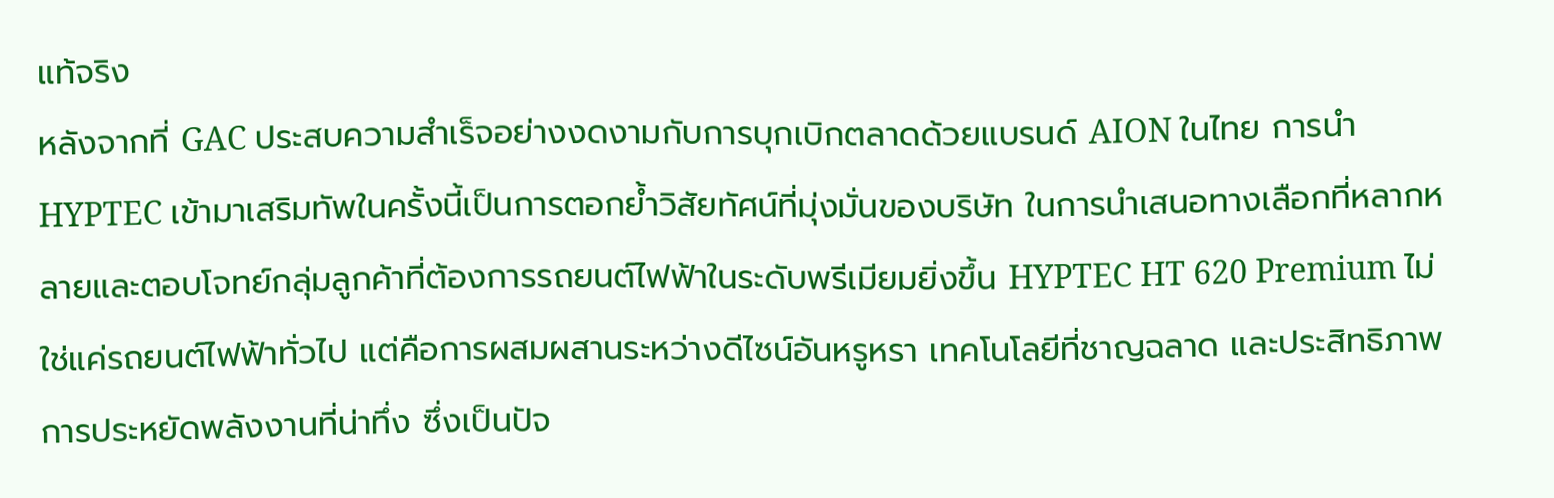แท้จริง
หลังจากที่ GAC ประสบความสำเร็จอย่างงดงามกับการบุกเบิกตลาดด้วยแบรนด์ AION ในไทย การนำ HYPTEC เข้ามาเสริมทัพในครั้งนี้เป็นการตอกย้ำวิสัยทัศน์ที่มุ่งมั่นของบริษัท ในการนำเสนอทางเลือกที่หลากหลายและตอบโจทย์กลุ่มลูกค้าที่ต้องการรถยนต์ไฟฟ้าในระดับพรีเมียมยิ่งขึ้น HYPTEC HT 620 Premium ไม่ใช่แค่รถยนต์ไฟฟ้าทั่วไป แต่คือการผสมผสานระหว่างดีไซน์อันหรูหรา เทคโนโลยีที่ชาญฉลาด และประสิทธิภาพการประหยัดพลังงานที่น่าทึ่ง ซึ่งเป็นปัจ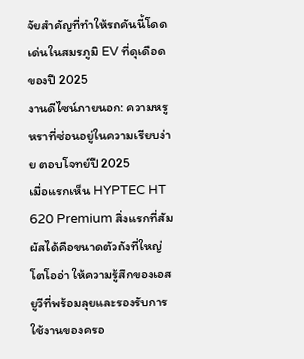จัยสำคัญที่ทำให้รถคันนี้โดดเด่นในสมรภูมิ EV ที่ดุเดือดของปี 2025
งานดีไซน์ภายนอก: ความหรูหราที่ซ่อนอยู่ในความเรียบง่าย ตอบโจทย์ปี 2025
เมื่อแรกเห็น HYPTEC HT 620 Premium สิ่งแรกที่สัมผัสได้คือขนาดตัวถังที่ใหญ่โตโออ่า ให้ความรู้สึกของเอสยูวีที่พร้อมลุยและรองรับการใช้งานของครอ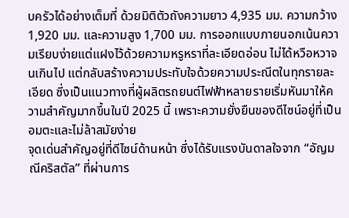บครัวได้อย่างเต็มที่ ด้วยมิติตัวถังความยาว 4,935 มม. ความกว้าง 1,920 มม. และความสูง 1,700 มม. การออกแบบภายนอกเน้นความเรียบง่ายแต่แฝงไว้ด้วยความหรูหราที่ละเอียดอ่อน ไม่ได้หวือหวาจนเกินไป แต่กลับสร้างความประทับใจด้วยความประณีตในทุกรายละเอียด ซึ่งเป็นแนวทางที่ผู้ผลิตรถยนต์ไฟฟ้าหลายรายเริ่มหันมาให้ความสำคัญมากขึ้นในปี 2025 นี้ เพราะความยั่งยืนของดีไซน์อยู่ที่เป็นอมตะและไม่ล้าสมัยง่าย
จุดเด่นสำคัญอยู่ที่ดีไซน์ด้านหน้า ซึ่งได้รับแรงบันดาลใจจาก “อัญมณีคริสตัล” ที่ผ่านการ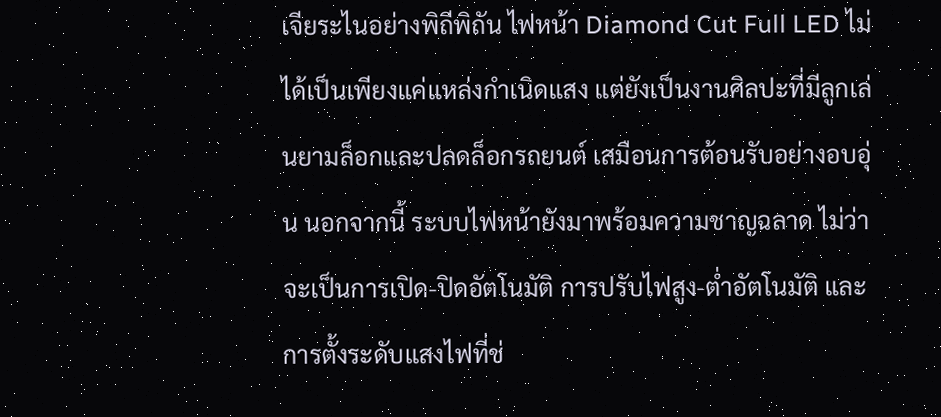เจียระไนอย่างพิถีพิถัน ไฟหน้า Diamond Cut Full LED ไม่ได้เป็นเพียงแค่แหล่งกำเนิดแสง แต่ยังเป็นงานศิลปะที่มีลูกเล่นยามล็อกและปลดล็อกรถยนต์ เสมือนการต้อนรับอย่างอบอุ่น นอกจากนี้ ระบบไฟหน้ายังมาพร้อมความชาญฉลาด ไม่ว่าจะเป็นการเปิด-ปิดอัตโนมัติ การปรับไฟสูง-ต่ำอัตโนมัติ และการตั้งระดับแสงไฟที่ช่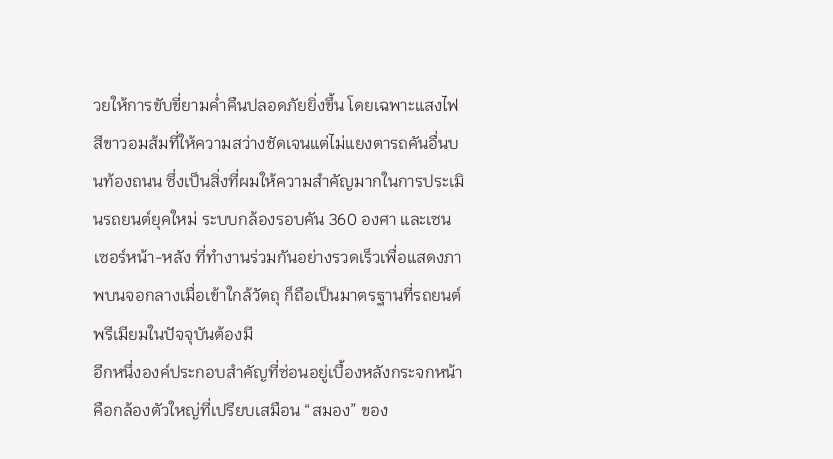วยให้การขับขี่ยามค่ำคืนปลอดภัยยิ่งขึ้น โดยเฉพาะแสงไฟสีขาวอมส้มที่ให้ความสว่างชัดเจนแต่ไม่แยงตารถคันอื่นบนท้องถนน ซึ่งเป็นสิ่งที่ผมให้ความสำคัญมากในการประเมินรถยนต์ยุคใหม่ ระบบกล้องรอบคัน 360 องศา และเซนเซอร์หน้า-หลัง ที่ทำงานร่วมกันอย่างรวดเร็วเพื่อแสดงภาพบนจอกลางเมื่อเข้าใกล้วัตถุ ก็ถือเป็นมาตรฐานที่รถยนต์พรีเมียมในปัจจุบันต้องมี
อีกหนึ่งองค์ประกอบสำคัญที่ซ่อนอยู่เบื้องหลังกระจกหน้าคือกล้องตัวใหญ่ที่เปรียบเสมือน “สมอง” ของ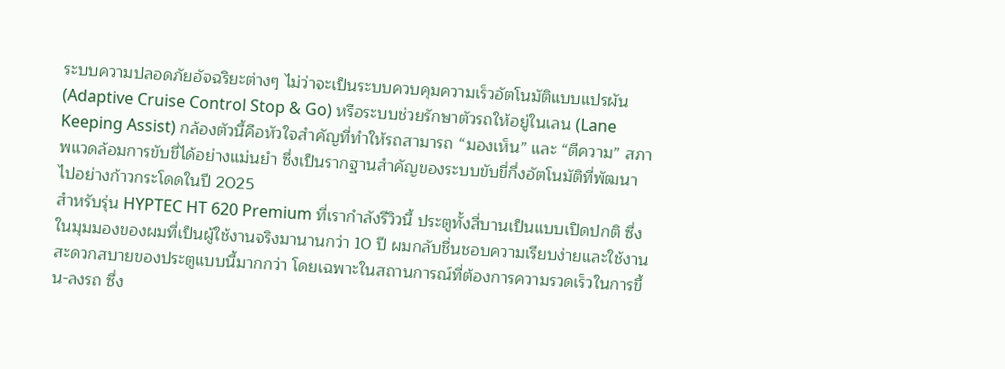ระบบความปลอดภัยอัจฉริยะต่างๆ ไม่ว่าจะเป็นระบบควบคุมความเร็วอัตโนมัติแบบแปรผัน (Adaptive Cruise Control Stop & Go) หรือระบบช่วยรักษาตัวรถให้อยู่ในเลน (Lane Keeping Assist) กล้องตัวนี้คือหัวใจสำคัญที่ทำให้รถสามารถ “มองเห็น” และ “ตีความ” สภาพแวดล้อมการขับขี่ได้อย่างแม่นยำ ซึ่งเป็นรากฐานสำคัญของระบบขับขี่กึ่งอัตโนมัติที่พัฒนาไปอย่างก้าวกระโดดในปี 2025
สำหรับรุ่น HYPTEC HT 620 Premium ที่เรากำลังรีวิวนี้ ประตูทั้งสี่บานเป็นแบบเปิดปกติ ซึ่งในมุมมองของผมที่เป็นผู้ใช้งานจริงมานานกว่า 10 ปี ผมกลับชื่นชอบความเรียบง่ายและใช้งานสะดวกสบายของประตูแบบนี้มากกว่า โดยเฉพาะในสถานการณ์ที่ต้องการความรวดเร็วในการขึ้น-ลงรถ ซึ่ง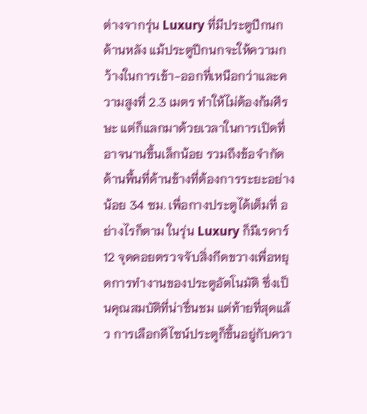ต่างจากรุ่น Luxury ที่มีประตูปีกนกด้านหลัง แม้ประตูปีกนกจะให้ความกว้างในการเข้า-ออกที่เหนือกว่าและความสูงที่ 2.3 เมตร ทำให้ไม่ต้องก้มศีรษะ แต่ก็แลกมาด้วยเวลาในการเปิดที่อาจนานขึ้นเล็กน้อย รวมถึงข้อจำกัดด้านพื้นที่ด้านข้างที่ต้องการระยะอย่างน้อย 34 ซม. เพื่อกางประตูได้เต็มที่ อย่างไรก็ตาม ในรุ่น Luxury ก็มีเรดาร์ 12 จุดคอยตรวจจับสิ่งกีดขวางเพื่อหยุดการทำงานของประตูอัตโนมัติ ซึ่งเป็นคุณสมบัติที่น่าชื่นชม แต่ท้ายที่สุดแล้ว การเลือกดีไซน์ประตูก็ขึ้นอยู่กับควา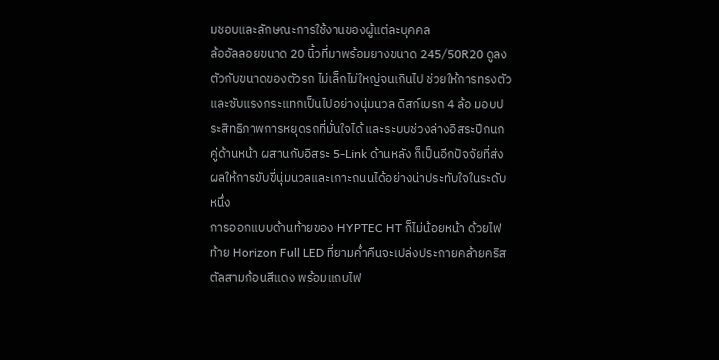มชอบและลักษณะการใช้งานของผู้แต่ละบุคคล
ล้ออัลลอยขนาด 20 นิ้วที่มาพร้อมยางขนาด 245/50R20 ดูลงตัวกับขนาดของตัวรถ ไม่เล็กไม่ใหญ่จนเกินไป ช่วยให้การทรงตัวและซับแรงกระแทกเป็นไปอย่างนุ่มนวล ดิสก์เบรก 4 ล้อ มอบประสิทธิภาพการหยุดรถที่มั่นใจได้ และระบบช่วงล่างอิสระปีกนกคู่ด้านหน้า ผสานกับอิสระ 5-Link ด้านหลัง ก็เป็นอีกปัจจัยที่ส่งผลให้การขับขี่นุ่มนวลและเกาะถนนได้อย่างน่าประทับใจในระดับหนึ่ง
การออกแบบด้านท้ายของ HYPTEC HT ก็ไม่น้อยหน้า ด้วยไฟท้าย Horizon Full LED ที่ยามค่ำคืนจะเปล่งประกายคล้ายคริสตัลสามก้อนสีแดง พร้อมแถบไฟ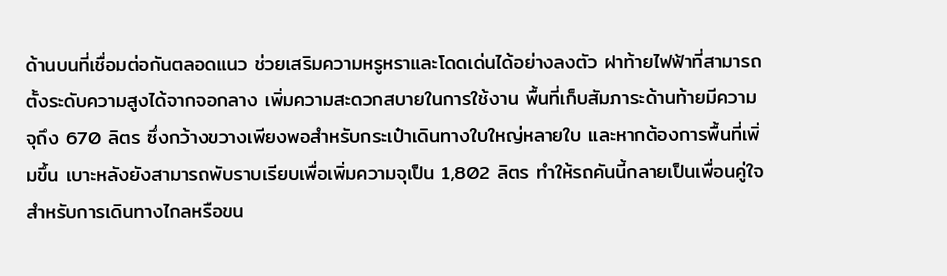ด้านบนที่เชื่อมต่อกันตลอดแนว ช่วยเสริมความหรูหราและโดดเด่นได้อย่างลงตัว ฝาท้ายไฟฟ้าที่สามารถตั้งระดับความสูงได้จากจอกลาง เพิ่มความสะดวกสบายในการใช้งาน พื้นที่เก็บสัมภาระด้านท้ายมีความจุถึง 670 ลิตร ซึ่งกว้างขวางเพียงพอสำหรับกระเป๋าเดินทางใบใหญ่หลายใบ และหากต้องการพื้นที่เพิ่มขึ้น เบาะหลังยังสามารถพับราบเรียบเพื่อเพิ่มความจุเป็น 1,802 ลิตร ทำให้รถคันนี้กลายเป็นเพื่อนคู่ใจสำหรับการเดินทางไกลหรือขน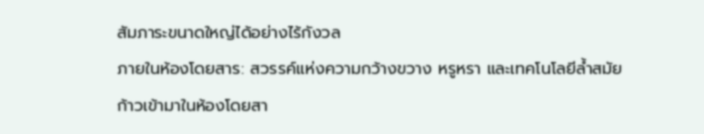สัมภาระขนาดใหญ่ได้อย่างไร้กังวล
ภายในห้องโดยสาร: สวรรค์แห่งความกว้างขวาง หรูหรา และเทคโนโลยีล้ำสมัย
ก้าวเข้ามาในห้องโดยสา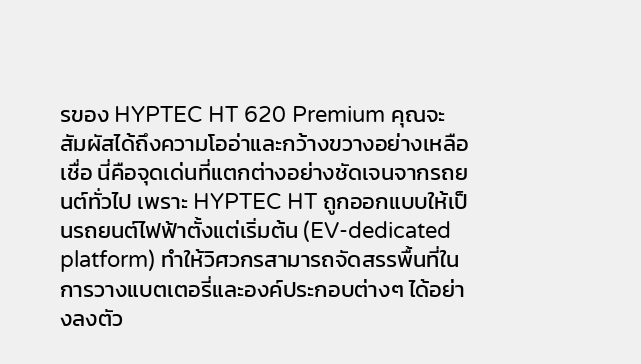รของ HYPTEC HT 620 Premium คุณจะสัมผัสได้ถึงความโออ่าและกว้างขวางอย่างเหลือเชื่อ นี่คือจุดเด่นที่แตกต่างอย่างชัดเจนจากรถยนต์ทั่วไป เพราะ HYPTEC HT ถูกออกแบบให้เป็นรถยนต์ไฟฟ้าตั้งแต่เริ่มต้น (EV-dedicated platform) ทำให้วิศวกรสามารถจัดสรรพื้นที่ในการวางแบตเตอรี่และองค์ประกอบต่างๆ ได้อย่างลงตัว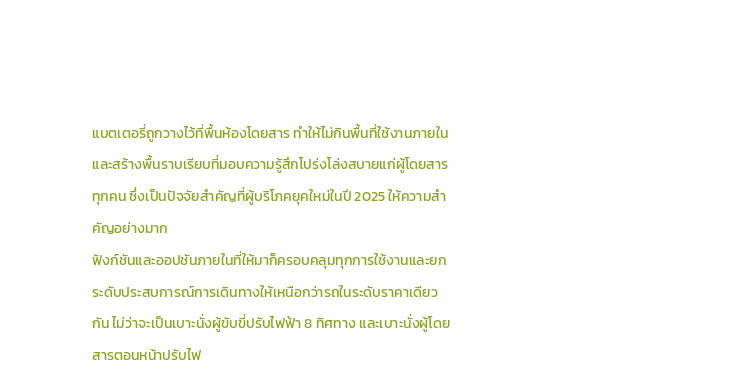แบตเตอรี่ถูกวางไว้ที่พื้นห้องโดยสาร ทำให้ไม่กินพื้นที่ใช้งานภายใน และสร้างพื้นราบเรียบที่มอบความรู้สึกโปร่งโล่งสบายแก่ผู้โดยสารทุกคน ซึ่งเป็นปัจจัยสำคัญที่ผู้บริโภคยุคใหม่ในปี 2025 ให้ความสำคัญอย่างมาก
ฟังก์ชันและออปชันภายในที่ให้มาก็ครอบคลุมทุกการใช้งานและยกระดับประสบการณ์การเดินทางให้เหนือกว่ารถในระดับราคาเดียวกัน ไม่ว่าจะเป็นเบาะนั่งผู้ขับขี่ปรับไฟฟ้า 8 ทิศทาง และเบาะนั่งผู้โดยสารตอนหน้าปรับไฟ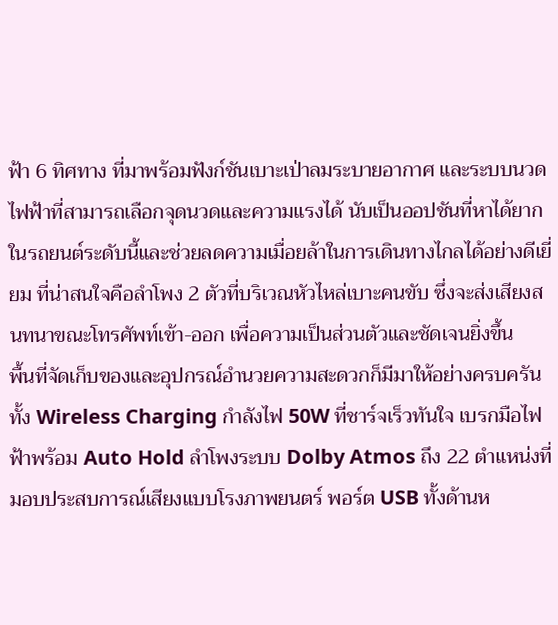ฟ้า 6 ทิศทาง ที่มาพร้อมฟังก์ชันเบาะเป่าลมระบายอากาศ และระบบนวดไฟฟ้าที่สามารถเลือกจุดนวดและความแรงได้ นับเป็นออปชันที่หาได้ยากในรถยนต์ระดับนี้และช่วยลดความเมื่อยล้าในการเดินทางไกลได้อย่างดีเยี่ยม ที่น่าสนใจคือลำโพง 2 ตัวที่บริเวณหัวไหล่เบาะคนขับ ซึ่งจะส่งเสียงสนทนาขณะโทรศัพท์เข้า-ออก เพื่อความเป็นส่วนตัวและชัดเจนยิ่งขึ้น
พื้นที่จัดเก็บของและอุปกรณ์อำนวยความสะดวกก็มีมาให้อย่างครบครัน ทั้ง Wireless Charging กำลังไฟ 50W ที่ชาร์จเร็วทันใจ เบรกมือไฟฟ้าพร้อม Auto Hold ลำโพงระบบ Dolby Atmos ถึง 22 ตำแหน่งที่มอบประสบการณ์เสียงแบบโรงภาพยนตร์ พอร์ต USB ทั้งด้านห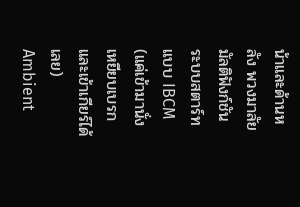น้าและด้านหลัง พวงมาลัยมัลติฟังก์ชัน ระบบสตาร์ทแบบ IBCM (แค่เข้ามานั่ง เหยียบเบรก และเข้าเกียร์ได้เลย) Ambient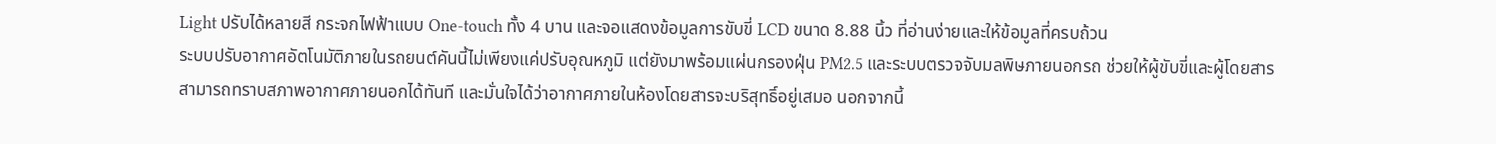Light ปรับได้หลายสี กระจกไฟฟ้าแบบ One-touch ทั้ง 4 บาน และจอแสดงข้อมูลการขับขี่ LCD ขนาด 8.88 นิ้ว ที่อ่านง่ายและให้ข้อมูลที่ครบถ้วน
ระบบปรับอากาศอัตโนมัติภายในรถยนต์คันนี้ไม่เพียงแค่ปรับอุณหภูมิ แต่ยังมาพร้อมแผ่นกรองฝุ่น PM2.5 และระบบตรวจจับมลพิษภายนอกรถ ช่วยให้ผู้ขับขี่และผู้โดยสารสามารถทราบสภาพอากาศภายนอกได้ทันที และมั่นใจได้ว่าอากาศภายในห้องโดยสารจะบริสุทธิ์อยู่เสมอ นอกจากนี้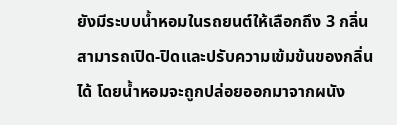ยังมีระบบน้ำหอมในรถยนต์ให้เลือกถึง 3 กลิ่น สามารถเปิด-ปิดและปรับความเข้มข้นของกลิ่นได้ โดยน้ำหอมจะถูกปล่อยออกมาจากผนัง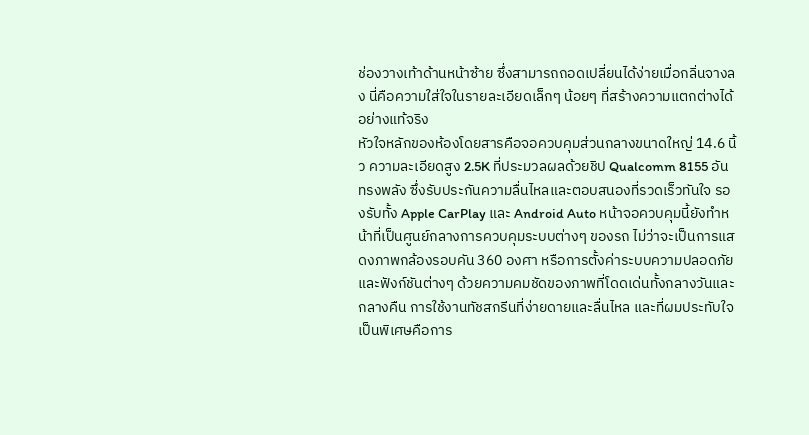ช่องวางเท้าด้านหน้าซ้าย ซึ่งสามารถถอดเปลี่ยนได้ง่ายเมื่อกลิ่นจางลง นี่คือความใส่ใจในรายละเอียดเล็กๆ น้อยๆ ที่สร้างความแตกต่างได้อย่างแท้จริง
หัวใจหลักของห้องโดยสารคือจอควบคุมส่วนกลางขนาดใหญ่ 14.6 นิ้ว ความละเอียดสูง 2.5K ที่ประมวลผลด้วยชิป Qualcomm 8155 อันทรงพลัง ซึ่งรับประกันความลื่นไหลและตอบสนองที่รวดเร็วทันใจ รองรับทั้ง Apple CarPlay และ Android Auto หน้าจอควบคุมนี้ยังทำหน้าที่เป็นศูนย์กลางการควบคุมระบบต่างๆ ของรถ ไม่ว่าจะเป็นการแสดงภาพกล้องรอบคัน 360 องศา หรือการตั้งค่าระบบความปลอดภัยและฟังก์ชันต่างๆ ด้วยความคมชัดของภาพที่โดดเด่นทั้งกลางวันและกลางคืน การใช้งานทัชสกรีนที่ง่ายดายและลื่นไหล และที่ผมประทับใจเป็นพิเศษคือการ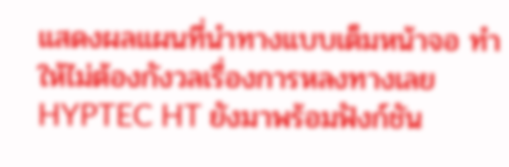แสดงผลแผนที่นำทางแบบเต็มหน้าจอ ทำให้ไม่ต้องกังวลเรื่องการหลงทางเลย
HYPTEC HT ยังมาพร้อมฟังก์ชัน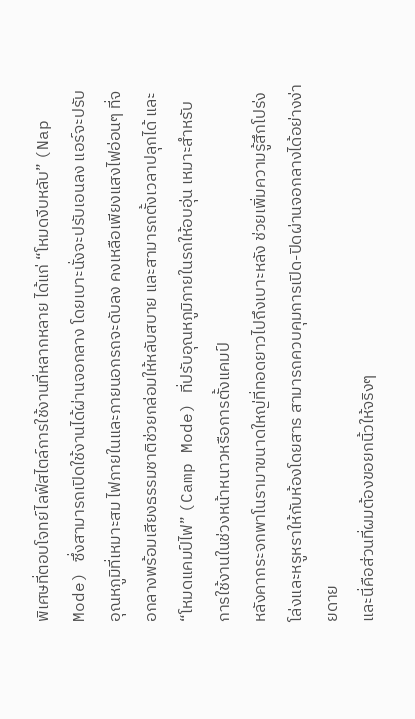พิเศษที่ตอบโจทย์ไลฟ์สไตล์การใช้งานที่หลากหลาย ได้แก่ “โหมดงีบหลับ” (Nap Mode) ซึ่งสามารถเปิดใช้งานได้ผ่านจอกลาง โดยเบาะนั่งจะปรับเอนลง แอร์จะปรับอุณหภูมิที่เหมาะสม ไฟภายในและภายนอกรถจะดับลง คงเหลือเพียงแสงไฟอ่อนๆ ที่จอกลางพร้อมเสียงธรรมชาติช่วยกล่อมให้หลับสบาย และสามารถตั้งเวลาปลุกได้ และ “โหมดแคมป์ไฟ” (Camp Mode) ที่ปรับอุณหภูมิภายในรถให้อบอุ่น เหมาะสำหรับการใช้งานในช่วงหน้าหนาวหรือการตั้งแคมป์
หลังคากระจกพาโนรามาขนาดใหญ่ที่ทอดยาวไปถึงเบาะหลัง ช่วยเพิ่มความรู้สึกโปร่งโล่งและหรูหราให้กับห้องโดยสาร สามารถควบคุมการเปิด-ปิดผ่านจอกลางได้อย่างง่ายดาย
และนี่คือส่วนที่ผมต้องขอยกนิ้วให้จริงๆ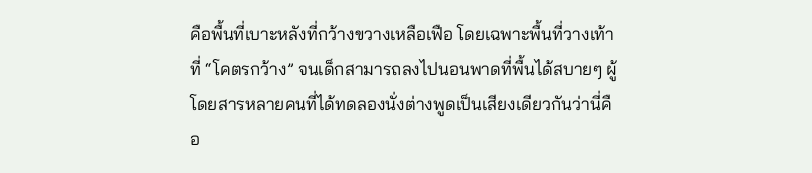คือพื้นที่เบาะหลังที่กว้างขวางเหลือเฟือ โดยเฉพาะพื้นที่วางเท้าที่ “โคตรกว้าง” จนเด็กสามารถลงไปนอนพาดที่พื้นได้สบายๆ ผู้โดยสารหลายคนที่ได้ทดลองนั่งต่างพูดเป็นเสียงเดียวกันว่านี่คือ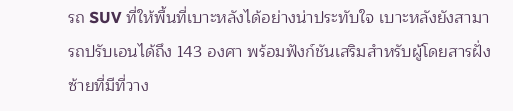รถ SUV ที่ให้พื้นที่เบาะหลังได้อย่างน่าประทับใจ เบาะหลังยังสามารถปรับเอนได้ถึง 143 องศา พร้อมฟังก์ชันเสริมสำหรับผู้โดยสารฝั่งซ้ายที่มีที่วาง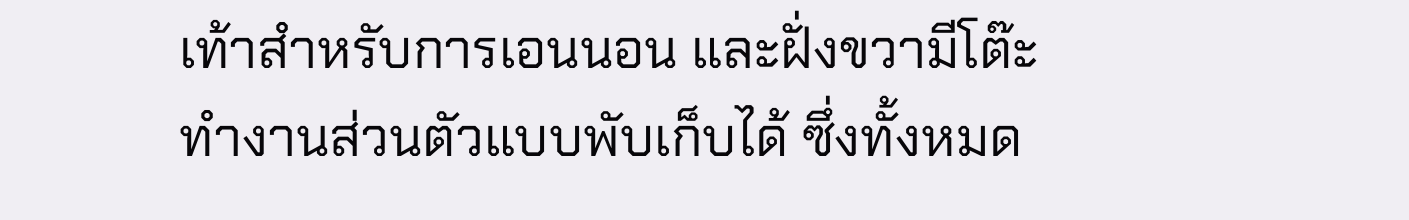เท้าสำหรับการเอนนอน และฝั่งขวามีโต๊ะทำงานส่วนตัวแบบพับเก็บได้ ซึ่งทั้งหมด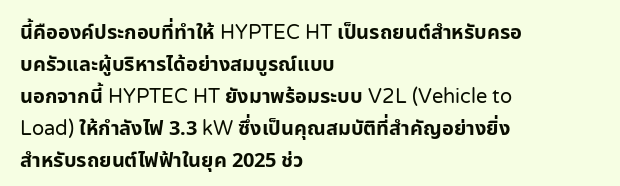นี้คือองค์ประกอบที่ทำให้ HYPTEC HT เป็นรถยนต์สำหรับครอบครัวและผู้บริหารได้อย่างสมบูรณ์แบบ
นอกจากนี้ HYPTEC HT ยังมาพร้อมระบบ V2L (Vehicle to Load) ให้กำลังไฟ 3.3 kW ซึ่งเป็นคุณสมบัติที่สำคัญอย่างยิ่งสำหรับรถยนต์ไฟฟ้าในยุค 2025 ช่ว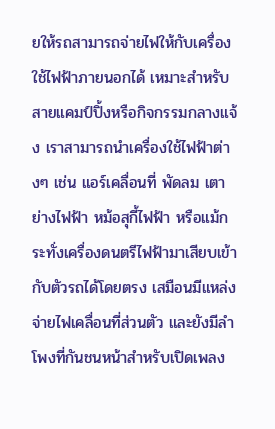ยให้รถสามารถจ่ายไฟให้กับเครื่องใช้ไฟฟ้าภายนอกได้ เหมาะสำหรับสายแคมป์ปิ้งหรือกิจกรรมกลางแจ้ง เราสามารถนำเครื่องใช้ไฟฟ้าต่างๆ เช่น แอร์เคลื่อนที่ พัดลม เตาย่างไฟฟ้า หม้อสุกี้ไฟฟ้า หรือแม้กระทั่งเครื่องดนตรีไฟฟ้ามาเสียบเข้ากับตัวรถได้โดยตรง เสมือนมีแหล่งจ่ายไฟเคลื่อนที่ส่วนตัว และยังมีลำโพงที่กันชนหน้าสำหรับเปิดเพลง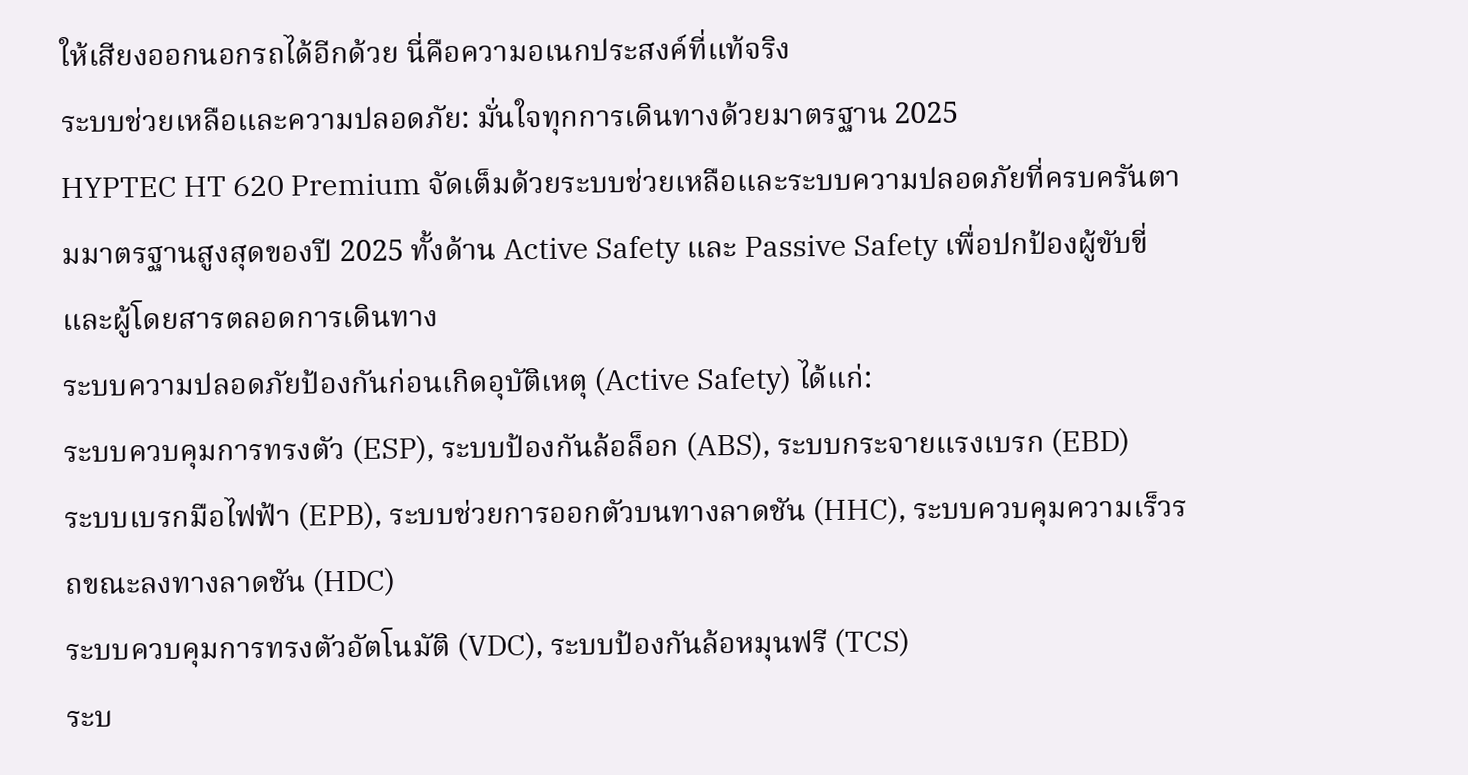ให้เสียงออกนอกรถได้อีกด้วย นี่คือความอเนกประสงค์ที่แท้จริง
ระบบช่วยเหลือและความปลอดภัย: มั่นใจทุกการเดินทางด้วยมาตรฐาน 2025
HYPTEC HT 620 Premium จัดเต็มด้วยระบบช่วยเหลือและระบบความปลอดภัยที่ครบครันตามมาตรฐานสูงสุดของปี 2025 ทั้งด้าน Active Safety และ Passive Safety เพื่อปกป้องผู้ขับขี่และผู้โดยสารตลอดการเดินทาง
ระบบความปลอดภัยป้องกันก่อนเกิดอุบัติเหตุ (Active Safety) ได้แก่:
ระบบควบคุมการทรงตัว (ESP), ระบบป้องกันล้อล็อก (ABS), ระบบกระจายแรงเบรก (EBD)
ระบบเบรกมือไฟฟ้า (EPB), ระบบช่วยการออกตัวบนทางลาดชัน (HHC), ระบบควบคุมความเร็วรถขณะลงทางลาดชัน (HDC)
ระบบควบคุมการทรงตัวอัตโนมัติ (VDC), ระบบป้องกันล้อหมุนฟรี (TCS)
ระบ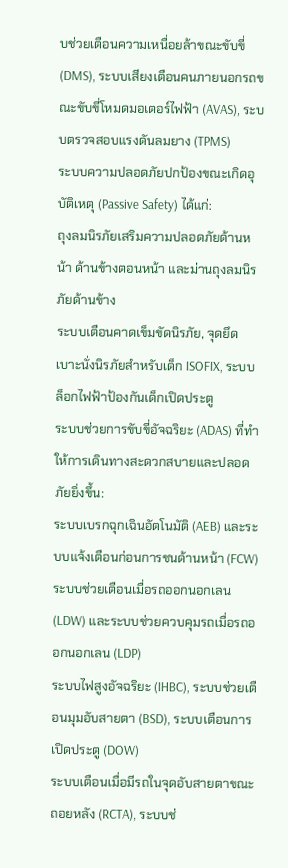บช่วยเตือนความเหนื่อยล้าขณะขับขี่ (DMS), ระบบเสียงเตือนคนภายนอกรถขณะขับขี่โหมดมอเตอร์ไฟฟ้า (AVAS), ระบบตรวจสอบแรงดันลมยาง (TPMS)
ระบบความปลอดภัยปกป้องขณะเกิดอุบัติเหตุ (Passive Safety) ได้แก่:
ถุงลมนิรภัยเสริมความปลอดภัยด้านหน้า ด้านข้างตอนหน้า และม่านถุงลมนิรภัยด้านข้าง
ระบบเตือนคาดเข็มขัดนิรภัย, จุดยึดเบาะนั่งนิรภัยสำหรับเด็ก ISOFIX, ระบบล็อกไฟฟ้าป้องกันเด็กเปิดประตู
ระบบช่วยการขับขี่อัจฉริยะ (ADAS) ที่ทำให้การเดินทางสะดวกสบายและปลอดภัยยิ่งขึ้น:
ระบบเบรกฉุกเฉินอัตโนมัติ (AEB) และระบบแจ้งเตือนก่อนการชนด้านหน้า (FCW)
ระบบช่วยเตือนเมื่อรถออกนอกเลน (LDW) และระบบช่วยควบคุมรถเมื่อรถออกนอกเลน (LDP)
ระบบไฟสูงอัจฉริยะ (IHBC), ระบบช่วยเตือนมุมอับสายตา (BSD), ระบบเตือนการเปิดประตู (DOW)
ระบบเตือนเมื่อมีรถในจุดอับสายตาขณะถอยหลัง (RCTA), ระบบช่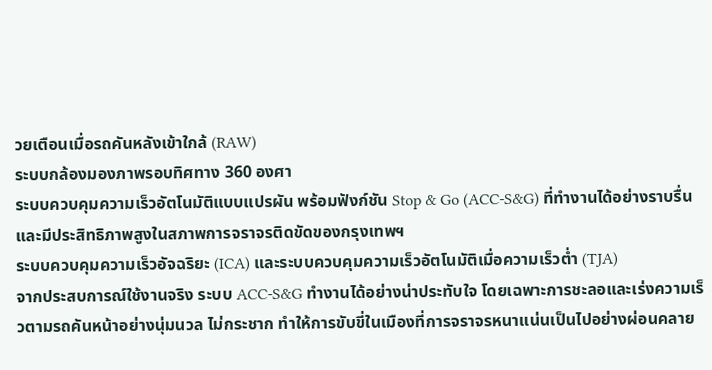วยเตือนเมื่อรถคันหลังเข้าใกล้ (RAW)
ระบบกล้องมองภาพรอบทิศทาง 360 องศา
ระบบควบคุมความเร็วอัตโนมัติแบบแปรผัน พร้อมฟังก์ชัน Stop & Go (ACC-S&G) ที่ทำงานได้อย่างราบรื่นและมีประสิทธิภาพสูงในสภาพการจราจรติดขัดของกรุงเทพฯ
ระบบควบคุมความเร็วอัจฉริยะ (ICA) และระบบควบคุมความเร็วอัตโนมัติเมื่อความเร็วต่ำ (TJA)
จากประสบการณ์ใช้งานจริง ระบบ ACC-S&G ทำงานได้อย่างน่าประทับใจ โดยเฉพาะการชะลอและเร่งความเร็วตามรถคันหน้าอย่างนุ่มนวล ไม่กระชาก ทำให้การขับขี่ในเมืองที่การจราจรหนาแน่นเป็นไปอย่างผ่อนคลาย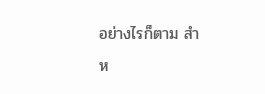อย่างไรก็ตาม สำห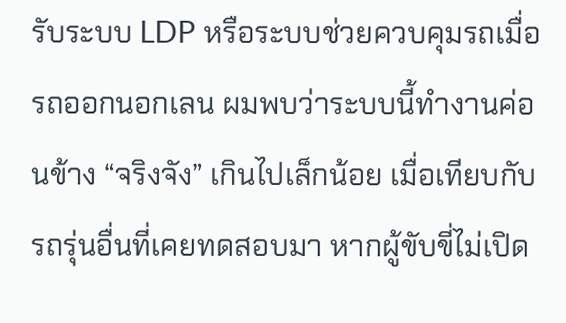รับระบบ LDP หรือระบบช่วยควบคุมรถเมื่อรถออกนอกเลน ผมพบว่าระบบนี้ทำงานค่อนข้าง “จริงจัง” เกินไปเล็กน้อย เมื่อเทียบกับรถรุ่นอื่นที่เคยทดสอบมา หากผู้ขับขี่ไม่เปิด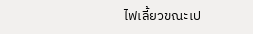ไฟเลี้ยวขณะเป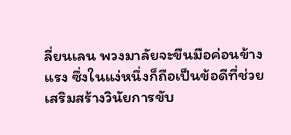ลี่ยนเลน พวงมาลัยจะขืนมือค่อนข้างแรง ซึ่งในแง่หนึ่งก็ถือเป็นข้อดีที่ช่วยเสริมสร้างวินัยการขับ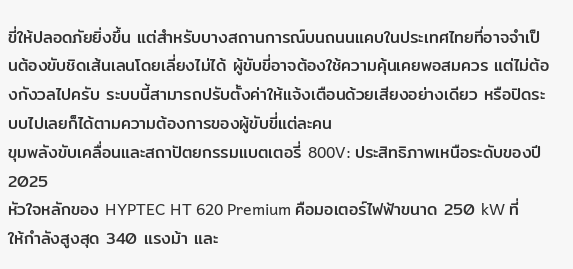ขี่ให้ปลอดภัยยิ่งขึ้น แต่สำหรับบางสถานการณ์บนถนนแคบในประเทศไทยที่อาจจำเป็นต้องขับชิดเส้นเลนโดยเลี่ยงไม่ได้ ผู้ขับขี่อาจต้องใช้ความคุ้นเคยพอสมควร แต่ไม่ต้องกังวลไปครับ ระบบนี้สามารถปรับตั้งค่าให้แจ้งเตือนด้วยเสียงอย่างเดียว หรือปิดระบบไปเลยก็ได้ตามความต้องการของผู้ขับขี่แต่ละคน
ขุมพลังขับเคลื่อนและสถาปัตยกรรมแบตเตอรี่ 800V: ประสิทธิภาพเหนือระดับของปี 2025
หัวใจหลักของ HYPTEC HT 620 Premium คือมอเตอร์ไฟฟ้าขนาด 250 kW ที่ให้กำลังสูงสุด 340 แรงม้า และ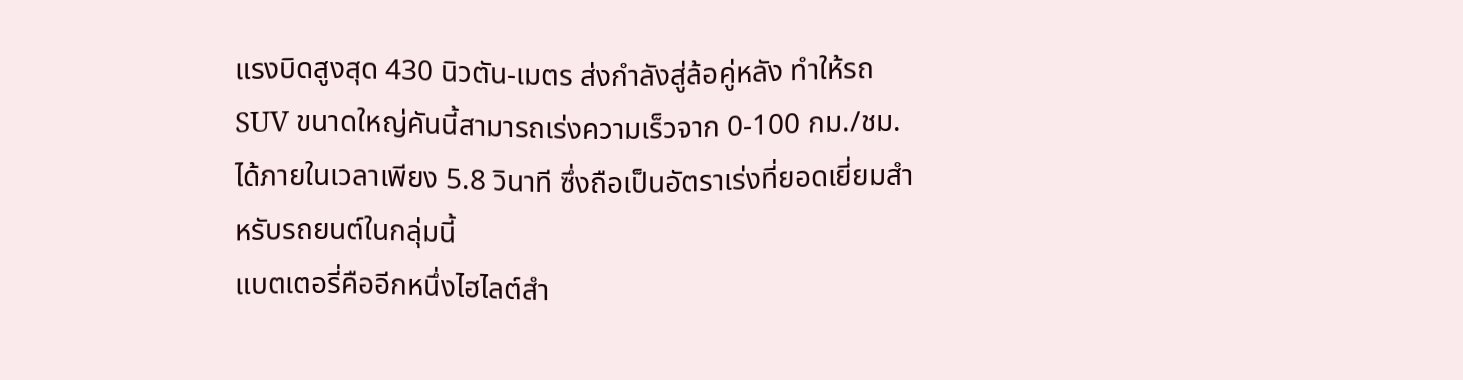แรงบิดสูงสุด 430 นิวตัน-เมตร ส่งกำลังสู่ล้อคู่หลัง ทำให้รถ SUV ขนาดใหญ่คันนี้สามารถเร่งความเร็วจาก 0-100 กม./ชม. ได้ภายในเวลาเพียง 5.8 วินาที ซึ่งถือเป็นอัตราเร่งที่ยอดเยี่ยมสำหรับรถยนต์ในกลุ่มนี้
แบตเตอรี่คืออีกหนึ่งไฮไลต์สำ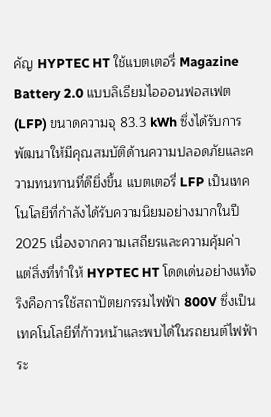คัญ HYPTEC HT ใช้แบตเตอรี่ Magazine Battery 2.0 แบบลิเธียมไอออนฟอสเฟต (LFP) ขนาดความจุ 83.3 kWh ซึ่งได้รับการพัฒนาให้มีคุณสมบัติด้านความปลอดภัยและความทนทานที่ดียิ่งขึ้น แบตเตอรี่ LFP เป็นเทคโนโลยีที่กำลังได้รับความนิยมอย่างมากในปี 2025 เนื่องจากความเสถียรและความคุ้มค่า
แต่สิ่งที่ทำให้ HYPTEC HT โดดเด่นอย่างแท้จริงคือการใช้สถาปัตยกรรมไฟฟ้า 800V ซึ่งเป็นเทคโนโลยีที่ก้าวหน้าและพบได้ในรถยนต์ไฟฟ้าระ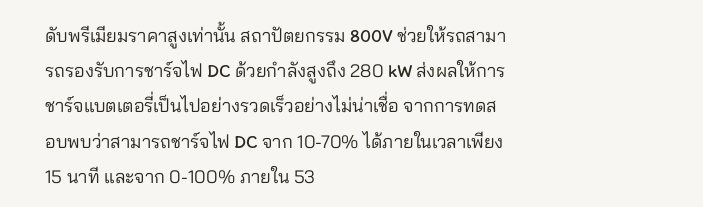ดับพรีเมียมราคาสูงเท่านั้น สถาปัตยกรรม 800V ช่วยให้รถสามารถรองรับการชาร์จไฟ DC ด้วยกำลังสูงถึง 280 kW ส่งผลให้การชาร์จแบตเตอรี่เป็นไปอย่างรวดเร็วอย่างไม่น่าเชื่อ จากการทดสอบพบว่าสามารถชาร์จไฟ DC จาก 10-70% ได้ภายในเวลาเพียง 15 นาที และจาก 0-100% ภายใน 53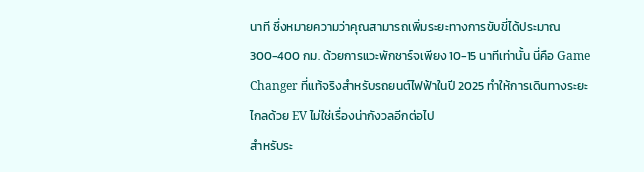นาที ซึ่งหมายความว่าคุณสามารถเพิ่มระยะทางการขับขี่ได้ประมาณ 300-400 กม. ด้วยการแวะพักชาร์จเพียง 10-15 นาทีเท่านั้น นี่คือ Game Changer ที่แท้จริงสำหรับรถยนต์ไฟฟ้าในปี 2025 ทำให้การเดินทางระยะไกลด้วย EV ไม่ใช่เรื่องน่ากังวลอีกต่อไป
สำหรับระ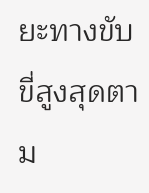ยะทางขับขี่สูงสุดตาม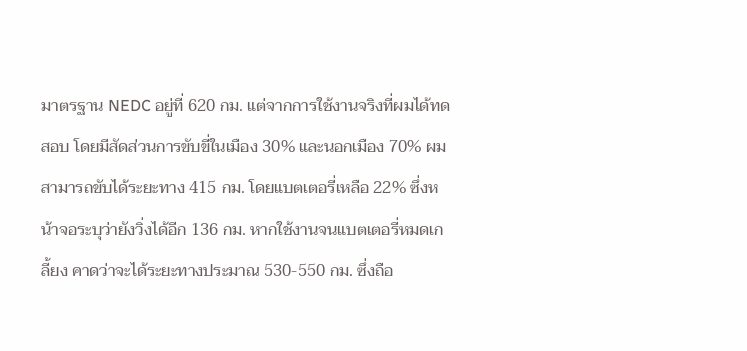มาตรฐาน NEDC อยู่ที่ 620 กม. แต่จากการใช้งานจริงที่ผมได้ทดสอบ โดยมีสัดส่วนการขับขี่ในเมือง 30% และนอกเมือง 70% ผมสามารถขับได้ระยะทาง 415 กม. โดยแบตเตอรี่เหลือ 22% ซึ่งหน้าจอระบุว่ายังวิ่งได้อีก 136 กม. หากใช้งานจนแบตเตอรี่หมดเกลี้ยง คาดว่าจะได้ระยะทางประมาณ 530-550 กม. ซึ่งถือ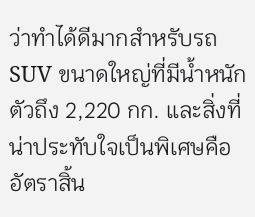ว่าทำได้ดีมากสำหรับรถ SUV ขนาดใหญ่ที่มีน้ำหนักตัวถึง 2,220 กก. และสิ่งที่น่าประทับใจเป็นพิเศษคืออัตราสิ้น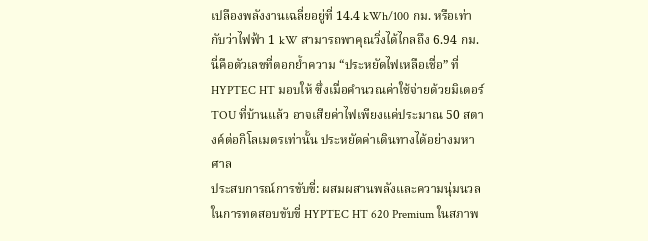เปลืองพลังงานเฉลี่ยอยู่ที่ 14.4 kWh/100 กม. หรือเท่ากับว่าไฟฟ้า 1 kW สามารถพาคุณวิ่งได้ไกลถึง 6.94 กม. นี่คือตัวเลขที่ตอกย้ำความ “ประหยัดไฟเหลือเชื่อ” ที่ HYPTEC HT มอบให้ ซึ่งเมื่อคำนวณค่าใช้จ่ายด้วยมิเตอร์ TOU ที่บ้านแล้ว อาจเสียค่าไฟเพียงแค่ประมาณ 50 สตางค์ต่อกิโลเมตรเท่านั้น ประหยัดค่าเดินทางได้อย่างมหาศาล
ประสบการณ์การขับขี่: ผสมผสานพลังและความนุ่มนวล
ในการทดสอบขับขี่ HYPTEC HT 620 Premium ในสภาพ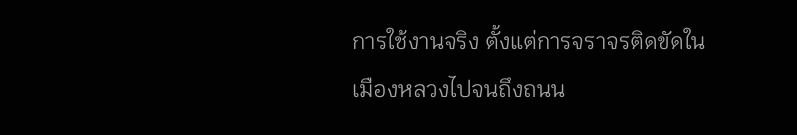การใช้งานจริง ตั้งแต่การจราจรติดขัดในเมืองหลวงไปจนถึงถนน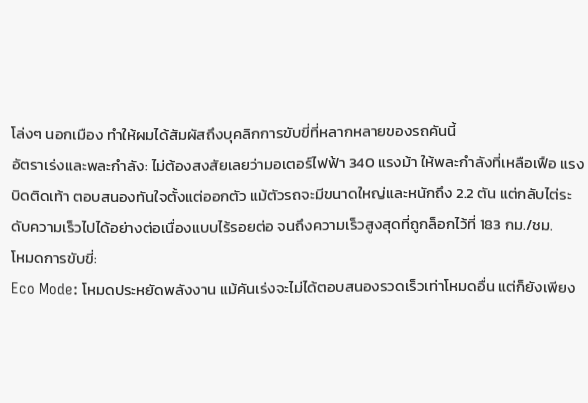โล่งๆ นอกเมือง ทำให้ผมได้สัมผัสถึงบุคลิกการขับขี่ที่หลากหลายของรถคันนี้
อัตราเร่งและพละกำลัง: ไม่ต้องสงสัยเลยว่ามอเตอร์ไฟฟ้า 340 แรงม้า ให้พละกำลังที่เหลือเฟือ แรงบิดติดเท้า ตอบสนองทันใจตั้งแต่ออกตัว แม้ตัวรถจะมีขนาดใหญ่และหนักถึง 2.2 ตัน แต่กลับไต่ระดับความเร็วไปได้อย่างต่อเนื่องแบบไร้รอยต่อ จนถึงความเร็วสูงสุดที่ถูกล็อกไว้ที่ 183 กม./ชม.
โหมดการขับขี่:
Eco Mode: โหมดประหยัดพลังงาน แม้คันเร่งจะไม่ได้ตอบสนองรวดเร็วเท่าโหมดอื่น แต่ก็ยังเพียง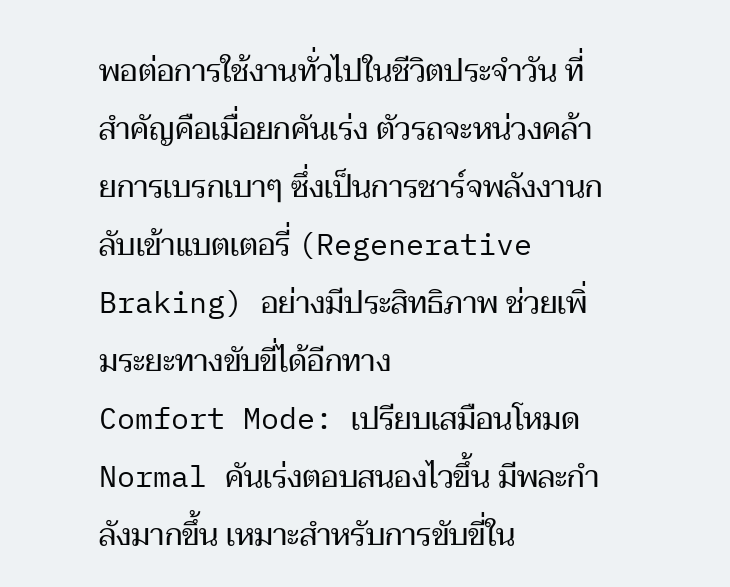พอต่อการใช้งานทั่วไปในชีวิตประจำวัน ที่สำคัญคือเมื่อยกคันเร่ง ตัวรถจะหน่วงคล้ายการเบรกเบาๆ ซึ่งเป็นการชาร์จพลังงานกลับเข้าแบตเตอรี่ (Regenerative Braking) อย่างมีประสิทธิภาพ ช่วยเพิ่มระยะทางขับขี่ได้อีกทาง
Comfort Mode: เปรียบเสมือนโหมด Normal คันเร่งตอบสนองไวขึ้น มีพละกำลังมากขึ้น เหมาะสำหรับการขับขี่ใน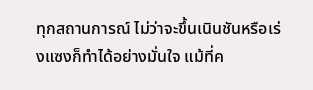ทุกสถานการณ์ ไม่ว่าจะขึ้นเนินชันหรือเร่งแซงก็ทำได้อย่างมั่นใจ แม้ที่ค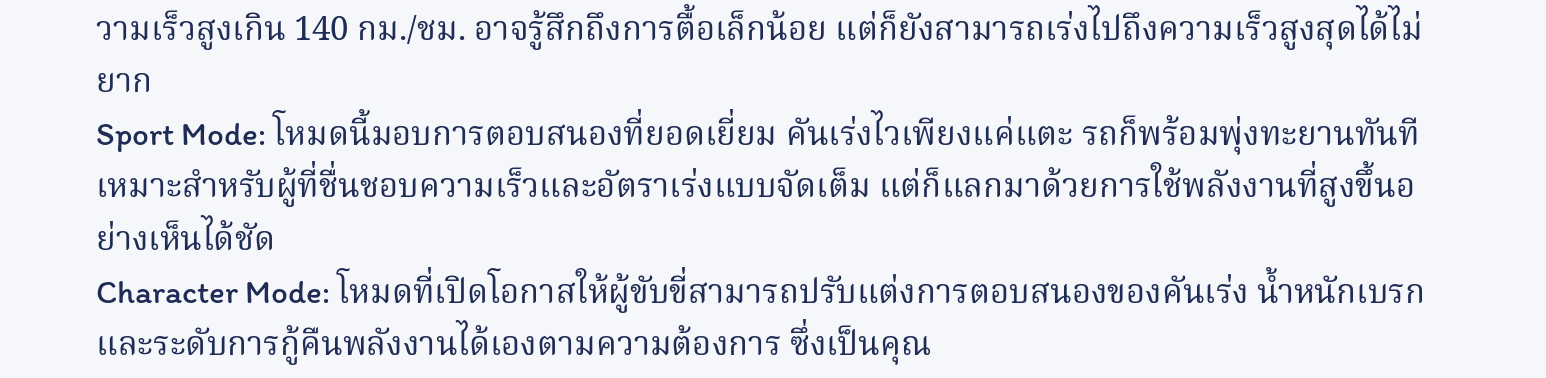วามเร็วสูงเกิน 140 กม./ชม. อาจรู้สึกถึงการตื้อเล็กน้อย แต่ก็ยังสามารถเร่งไปถึงความเร็วสูงสุดได้ไม่ยาก
Sport Mode: โหมดนี้มอบการตอบสนองที่ยอดเยี่ยม คันเร่งไวเพียงแค่แตะ รถก็พร้อมพุ่งทะยานทันที เหมาะสำหรับผู้ที่ชื่นชอบความเร็วและอัตราเร่งแบบจัดเต็ม แต่ก็แลกมาด้วยการใช้พลังงานที่สูงขึ้นอย่างเห็นได้ชัด
Character Mode: โหมดที่เปิดโอกาสให้ผู้ขับขี่สามารถปรับแต่งการตอบสนองของคันเร่ง น้ำหนักเบรก และระดับการกู้คืนพลังงานได้เองตามความต้องการ ซึ่งเป็นคุณ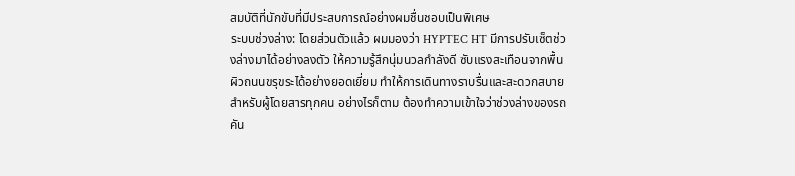สมบัติที่นักขับที่มีประสบการณ์อย่างผมชื่นชอบเป็นพิเศษ
ระบบช่วงล่าง: โดยส่วนตัวแล้ว ผมมองว่า HYPTEC HT มีการปรับเซ็ตช่วงล่างมาได้อย่างลงตัว ให้ความรู้สึกนุ่มนวลกำลังดี ซับแรงสะเทือนจากพื้นผิวถนนขรุขระได้อย่างยอดเยี่ยม ทำให้การเดินทางราบรื่นและสะดวกสบายสำหรับผู้โดยสารทุกคน อย่างไรก็ตาม ต้องทำความเข้าใจว่าช่วงล่างของรถคัน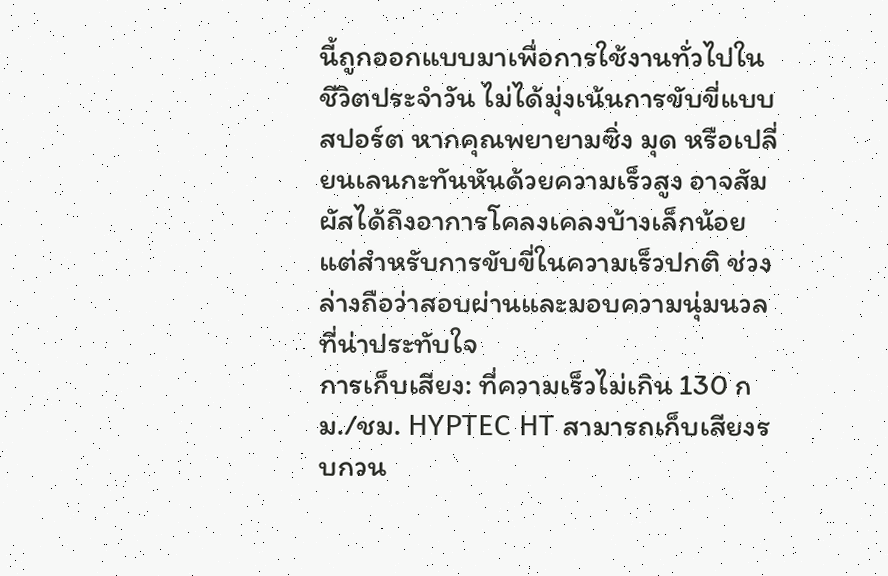นี้ถูกออกแบบมาเพื่อการใช้งานทั่วไปในชีวิตประจำวัน ไม่ได้มุ่งเน้นการขับขี่แบบสปอร์ต หากคุณพยายามซิ่ง มุด หรือเปลี่ยนเลนกะทันหันด้วยความเร็วสูง อาจสัมผัสได้ถึงอาการโคลงเคลงบ้างเล็กน้อย แต่สำหรับการขับขี่ในความเร็วปกติ ช่วงล่างถือว่าสอบผ่านและมอบความนุ่มนวลที่น่าประทับใจ
การเก็บเสียง: ที่ความเร็วไม่เกิน 130 กม./ชม. HYPTEC HT สามารถเก็บเสียงรบกวน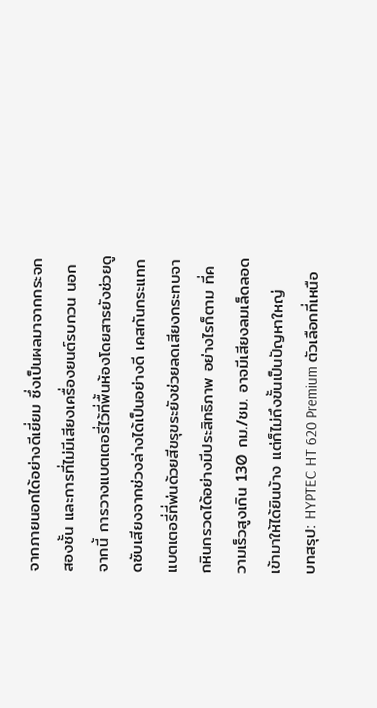จากภายนอกได้อย่างดีเยี่ยม ซึ่งเป็นผลมาจากกระจกสองชั้น และการที่ไม่มีเสียงเครื่องยนต์รบกวน นอกจากนี้ การวางแบตเตอรี่ไว้ที่พื้นห้องโดยสารยังช่วยดูดซับเสียงจากช่วงล่างได้เป็นอย่างดี เคสกันกระแทกแบตเตอรี่ที่พ่นด้วยสีขรุขระยังช่วยลดเสียงกระทบจากหินกรวดได้อย่างมีประสิทธิภาพ อย่างไรก็ตาม ที่ความเร็วสูงเกิน 130 กม./ชม. อาจมีเสียงลมเล็ดลอดเข้ามาให้ได้ยินบ้าง แต่ก็ไม่ถึงขั้นเป็นปัญหาใหญ่
บทสรุป: HYPTEC HT 620 Premium ตัวเลือกที่เหนือ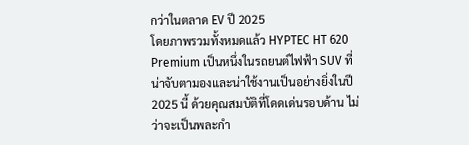กว่าในตลาด EV ปี 2025
โดยภาพรวมทั้งหมดแล้ว HYPTEC HT 620 Premium เป็นหนึ่งในรถยนต์ไฟฟ้า SUV ที่น่าจับตามองและน่าใช้งานเป็นอย่างยิ่งในปี 2025 นี้ ด้วยคุณสมบัติที่โดดเด่นรอบด้าน ไม่ว่าจะเป็นพละกำ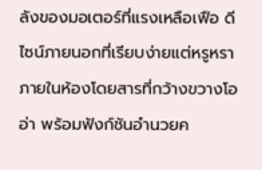ลังของมอเตอร์ที่แรงเหลือเฟือ ดีไซน์ภายนอกที่เรียบง่ายแต่หรูหรา ภายในห้องโดยสารที่กว้างขวางโออ่า พร้อมฟังก์ชันอำนวยค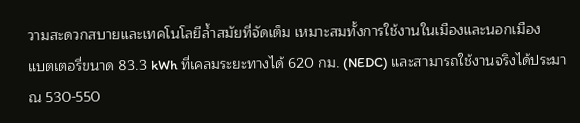วามสะดวกสบายและเทคโนโลยีล้ำสมัยที่จัดเต็ม เหมาะสมทั้งการใช้งานในเมืองและนอกเมือง
แบตเตอรี่ขนาด 83.3 kWh ที่เคลมระยะทางได้ 620 กม. (NEDC) และสามารถใช้งานจริงได้ประมาณ 530-550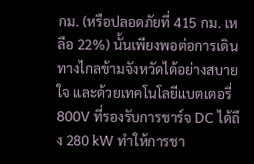กม. (หรือปลอดภัยที่ 415 กม. เหลือ 22%) นั้นเพียงพอต่อการเดินทางไกลข้ามจังหวัดได้อย่างสบายใจ และด้วยเทคโนโลยีแบตเตอรี่ 800V ที่รองรับการชาร์จ DC ได้ถึง 280 kW ทำให้การชา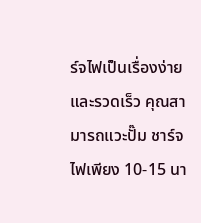ร์จไฟเป็นเรื่องง่ายและรวดเร็ว คุณสามารถแวะปั๊ม ชาร์จไฟเพียง 10-15 นา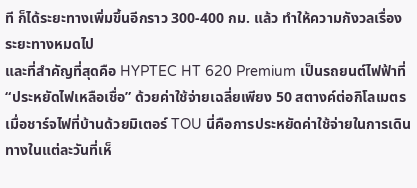ที ก็ได้ระยะทางเพิ่มขึ้นอีกราว 300-400 กม. แล้ว ทำให้ความกังวลเรื่องระยะทางหมดไป
และที่สำคัญที่สุดคือ HYPTEC HT 620 Premium เป็นรถยนต์ไฟฟ้าที่ “ประหยัดไฟเหลือเชื่อ” ด้วยค่าใช้จ่ายเฉลี่ยเพียง 50 สตางค์ต่อกิโลเมตรเมื่อชาร์จไฟที่บ้านด้วยมิเตอร์ TOU นี่คือการประหยัดค่าใช้จ่ายในการเดินทางในแต่ละวันที่เห็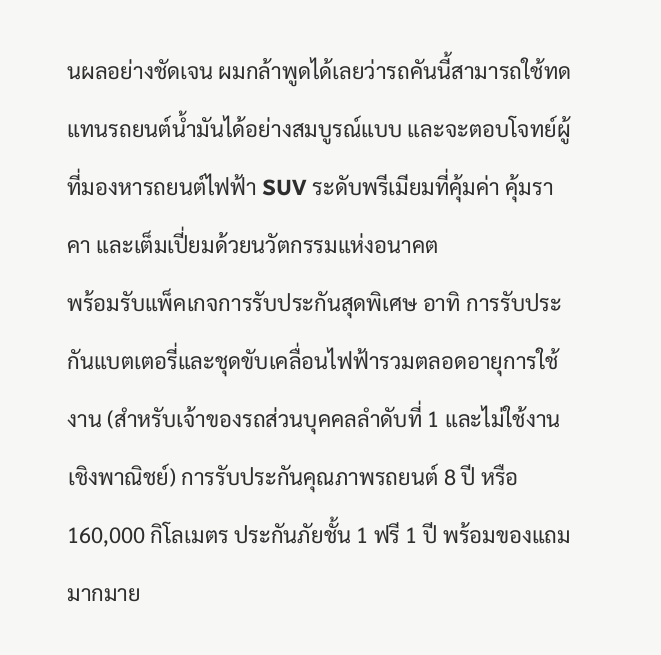นผลอย่างชัดเจน ผมกล้าพูดได้เลยว่ารถคันนี้สามารถใช้ทดแทนรถยนต์น้ำมันได้อย่างสมบูรณ์แบบ และจะตอบโจทย์ผู้ที่มองหารถยนต์ไฟฟ้า SUV ระดับพรีเมียมที่คุ้มค่า คุ้มราคา และเต็มเปี่ยมด้วยนวัตกรรมแห่งอนาคต
พร้อมรับแพ็คเกจการรับประกันสุดพิเศษ อาทิ การรับประกันแบตเตอรี่และชุดขับเคลื่อนไฟฟ้ารวมตลอดอายุการใช้งาน (สำหรับเจ้าของรถส่วนบุคคลลำดับที่ 1 และไม่ใช้งานเชิงพาณิชย์) การรับประกันคุณภาพรถยนต์ 8 ปี หรือ 160,000 กิโลเมตร ประกันภัยชั้น 1 ฟรี 1 ปี พร้อมของแถมมากมาย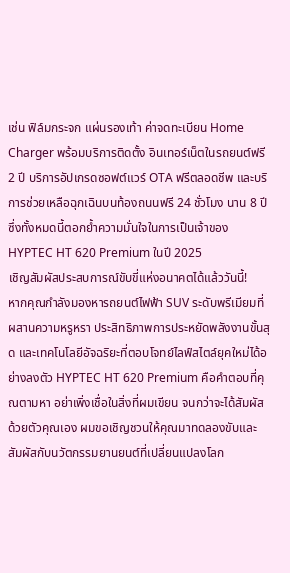เช่น ฟิล์มกระจก แผ่นรองเท้า ค่าจดทะเบียน Home Charger พร้อมบริการติดตั้ง อินเทอร์เน็ตในรถยนต์ฟรี 2 ปี บริการอัปเกรดซอฟต์แวร์ OTA ฟรีตลอดชีพ และบริการช่วยเหลือฉุกเฉินบนท้องถนนฟรี 24 ชั่วโมง นาน 8 ปี ซึ่งทั้งหมดนี้ตอกย้ำความมั่นใจในการเป็นเจ้าของ HYPTEC HT 620 Premium ในปี 2025
เชิญสัมผัสประสบการณ์ขับขี่แห่งอนาคตได้แล้ววันนี้!
หากคุณกำลังมองหารถยนต์ไฟฟ้า SUV ระดับพรีเมียมที่ผสานความหรูหรา ประสิทธิภาพการประหยัดพลังงานขั้นสุด และเทคโนโลยีอัจฉริยะที่ตอบโจทย์ไลฟ์สไตล์ยุคใหม่ได้อย่างลงตัว HYPTEC HT 620 Premium คือคำตอบที่คุณตามหา อย่าเพิ่งเชื่อในสิ่งที่ผมเขียน จนกว่าจะได้สัมผัสด้วยตัวคุณเอง ผมขอเชิญชวนให้คุณมาทดลองขับและสัมผัสกับนวัตกรรมยานยนต์ที่เปลี่ยนแปลงโลก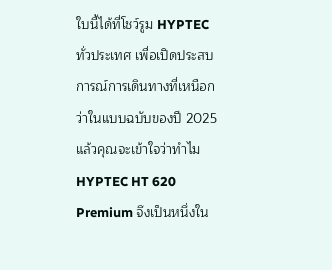ใบนี้ได้ที่โชว์รูม HYPTEC ทั่วประเทศ เพื่อเปิดประสบการณ์การเดินทางที่เหนือกว่าในแบบฉบับของปี 2025 แล้วคุณจะเข้าใจว่าทำไม HYPTEC HT 620 Premium จึงเป็นหนึ่งใน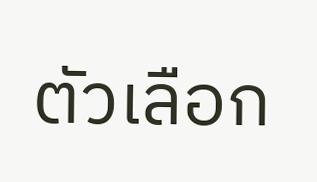ตัวเลือก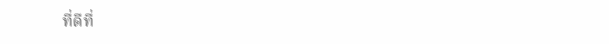ที่ดีที่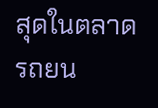สุดในตลาดรถยน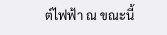ต์ไฟฟ้า ณ ขณะนี้